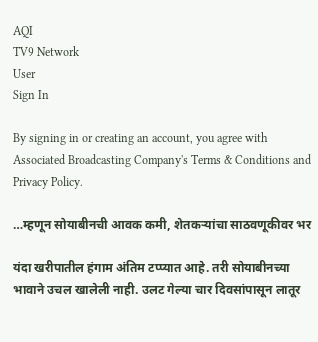AQI
TV9 Network
User
Sign In

By signing in or creating an account, you agree with Associated Broadcasting Company's Terms & Conditions and Privacy Policy.

…म्हणून सोयाबीनची आवक कमी, शेतकऱ्यांचा साठवणूकीवर भर

यंदा खरीपातील हंगाम अंतिम टप्प्यात आहे. तरी सोयाबीनच्या भावाने उचल खालेली नाही. उलट गेल्या चार दिवसांपासून लातूर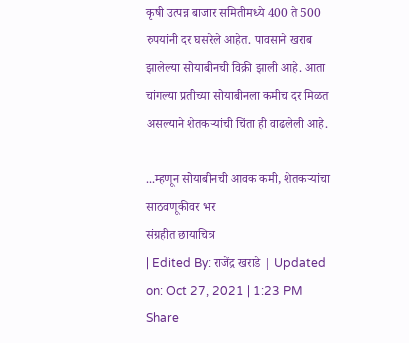कृषी उत्पन्न बाजार समितीमध्ये 400 ते 500 रुपयांनी दर घसरेले आहेत. पावसाने खराब झालेल्या सोयाबीनची विक्री झाली आहे. आता चांगल्या प्रतीच्या सोयाबीनला कमीच दर मिळत असल्याने शेतकऱ्यांची चिंता ही वाढलेली आहे.

...म्हणून सोयाबीनची आवक कमी, शेतकऱ्यांचा साठवणूकीवर भर
संग्रहीत छायाचित्र
| Edited By: राजेंद्र खराडे | Updated on: Oct 27, 2021 | 1:23 PM
Share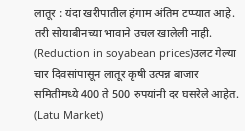लातूर : यंदा खरीपातील हंगाम अंतिम टप्प्यात आहे. तरी सोयाबीनच्या भावाने उचल खालेली नाही. (Reduction in soyabean prices)उलट गेल्या चार दिवसांपासून लातूर कृषी उत्पन्न बाजार समितीमध्ये 400 ते 500 रुपयांनी दर घसरेले आहेत. (Latu Market)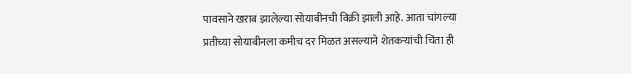पावसाने खराब झालेल्या सोयाबीनची विक्री झाली आहे. आता चांगल्या प्रतीच्या सोयाबीनला कमीच दर मिळत असल्याने शेतकऱ्यांची चिंता ही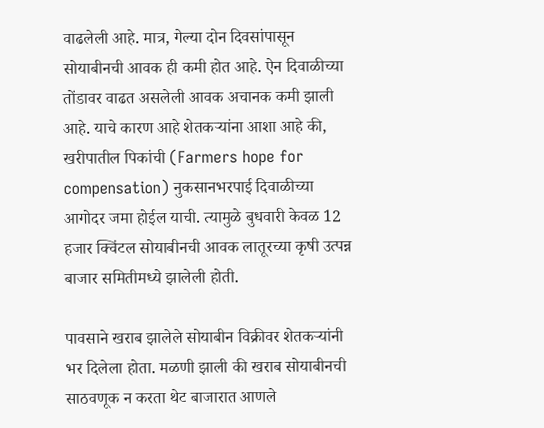वाढलेली आहे. मात्र, गेल्या दोन दिवसांपासून सोयाबीनची आवक ही कमी होत आहे. ऐन दिवाळीच्या तोंडावर वाढत असलेली आवक अचानक कमी झाली आहे. याचे कारण आहे शेतकऱ्यांना आशा आहे की, खरीपातील पिकांची (Farmers hope for compensation) नुकसानभरपाई दिवाळीच्या आगोदर जमा होईल याची. त्यामुळे बुधवारी केवळ 12 हजार क्विंटल सोयाबीनची आवक लातूरच्या कृषी उत्पन्न बाजार समितीमध्ये झालेली होती.

पावसाने खराब झालेले सोयाबीन विक्रीवर शेतकऱ्यांनी भर दिलेला होता. मळणी झाली की खराब सोयाबीनची साठवणूक न करता थेट बाजारात आणले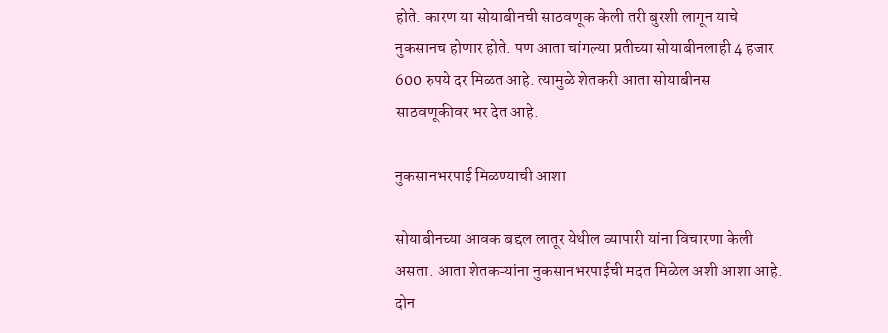होते. कारण या सोयाबीनची साठवणूक केली तरी बुरशी लागून याचे नुकसानच होणार होते. पण आता चांगल्या प्रतीच्या सोयाबीनलाही 4 हजार 600 रुपये दर मिळत आहे. त्यामुळे शेतकरी आता सोयाबीनस साठवणूकीवर भर देत आहे.

नुकसानभरपाई मिळण्याची आशा

सोयाबीनच्या आवक बद्दल लातूर येथील व्यापारी यांना विचारणा केली असता. आता शेतकऱ्यांना नुकसानभरपाईची मदत मिळेल अशी आशा आहे. दोन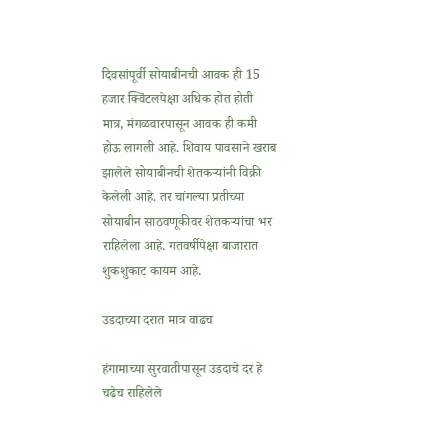दिवसांपूर्वी सोयाबीनची आवक ही 15 हजार क्विंटलपेक्षा अधिक होत होती मात्र, मंगळवारपासून आवक ही कमी होऊ लागली आहे. शिवाय पावसाने खराब झालेले सोयाबीनची शेतकऱ्यांनी विक्री केलेली आहे. तर चांगल्या प्रतीच्या सोयाबीन साठवणूकीवर शेतकऱ्यांचा भर राहिलेला आहे. गतवर्षीपेक्षा बाजारात शुकशुकाट कायम आहे.

उडदाच्या दरात मात्र वाढच

हंगामाच्या सुरवातीपासून उडदाचे दर हे चढेच राहिलेले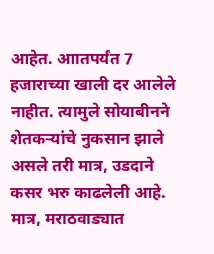आहेत. आातपर्यंत 7 हजाराच्या खाली दर आलेले नाहीत. त्यामुले सोयाबीनने शेतकऱ्यांचे नुकसान झाले असले तरी मात्र, उडदाने कसर भरु काढलेली आहे. मात्र, मराठवाड्यात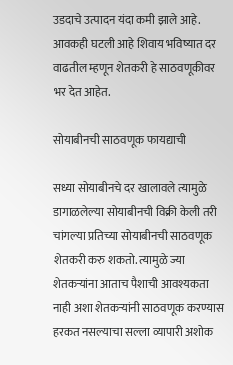उडदाचे उत्पादन यंदा कमी झाले आहे. आवकही घटली आहे शिवाय भविष्यात दर वाढतील म्हणून शेतकरी हे साठवणूकीवर भर देत आहेत.

सोयाबीनची साठवणूक फायद्याची

सध्या सोयाबीनचे दर खालावले त्यामुळे डागाळलेल्या सोयाबीनची विक्री केली तरी चांगल्या प्रतिच्या सोयाबीनची साठवणूक शेतकरी करु शकतो. त्यामुळे ज्या शेतकऱ्यांना आताच पैशाची आवश्यकता नाही अशा शेतकऱ्यांनी साठवणूक करण्यास हरकत नसल्याचा सल्ला व्यापारी अशोक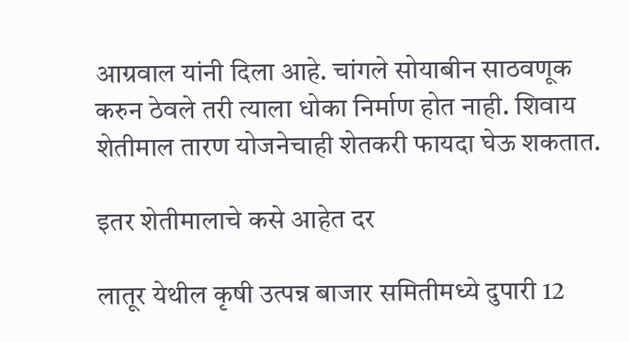आग्रवाल यांनी दिला आहे. चांगले सोयाबीन साठवणूक करुन ठेवले तरी त्याला धोका निर्माण होत नाही. शिवाय शेतीमाल तारण योजनेचाही शेतकरी फायदा घेऊ शकतात.

इतर शेतीमालाचे कसे आहेत दर

लातूर येथील कृषी उत्पन्न बाजार समितीमध्ये दुपारी 12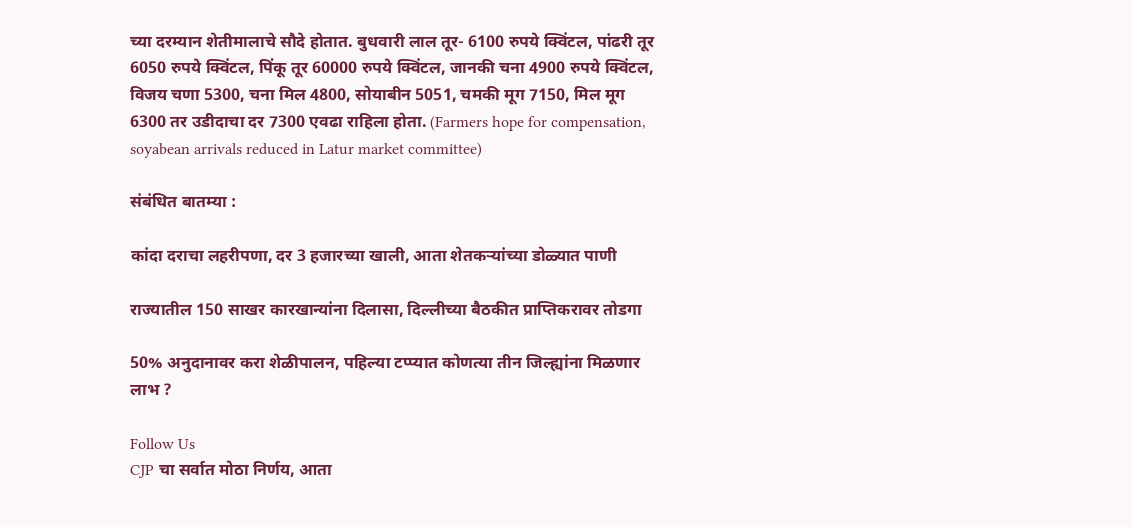च्या दरम्यान शेतीमालाचे सौदे होतात. बुधवारी लाल तूर- 6100 रुपये क्विंटल, पांढरी तूर 6050 रुपये क्विंटल, पिंकू तूर 60000 रुपये क्विंटल, जानकी चना 4900 रुपये क्विंटल, विजय चणा 5300, चना मिल 4800, सोयाबीन 5051, चमकी मूग 7150, मिल मूग 6300 तर उडीदाचा दर 7300 एवढा राहिला होता. (Farmers hope for compensation, soyabean arrivals reduced in Latur market committee)

संबंधित बातम्या :

कांदा दराचा लहरीपणा, दर 3 हजारच्या खाली, आता शेतकऱ्यांच्या डोळ्यात पाणी

राज्यातील 150 साखर कारखान्यांना दिलासा, दिल्लीच्या बैठकीत प्राप्तिकरावर तोडगा

50% अनुदानावर करा शेळीपालन, पहिल्या टप्प्यात कोणत्या तीन जिल्ह्यांना मिळणार लाभ ?

Follow Us
CJP चा सर्वात मोठा निर्णय, आता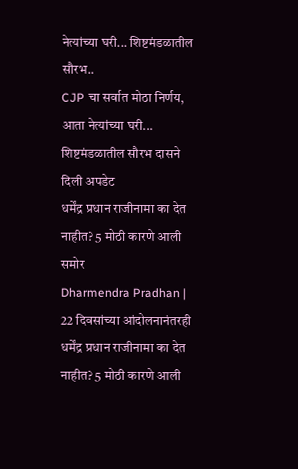नेत्यांच्या घरी... शिष्टमंडळातील सौरभ..
CJP चा सर्वात मोठा निर्णय, आता नेत्यांच्या घरी... शिष्टमंडळातील सौरभ दासने दिली अपडेट
धर्मेंद्र प्रधान राजीनामा का देत नाहीत? 5 मोठी कारणे आली समोर
Dharmendra Pradhan | 22 दिवसांच्या आंदोलनानंतरही धर्मेंद्र प्रधान राजीनामा का देत नाहीत? 5 मोठी कारणे आली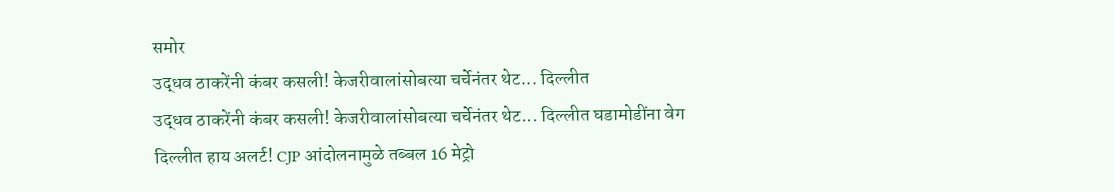समोर
उद्धव ठाकरेंनी कंबर कसली! केजरीवालांसोबत्या चर्चेनंतर थेट... दिल्लीत
उद्धव ठाकरेंनी कंबर कसली! केजरीवालांसोबत्या चर्चेनंतर थेट... दिल्लीत घडामोडींना वेग
दिल्लीत हाय अलर्ट! CJP आंदोलनामुळे तब्बल 16 मेट्रो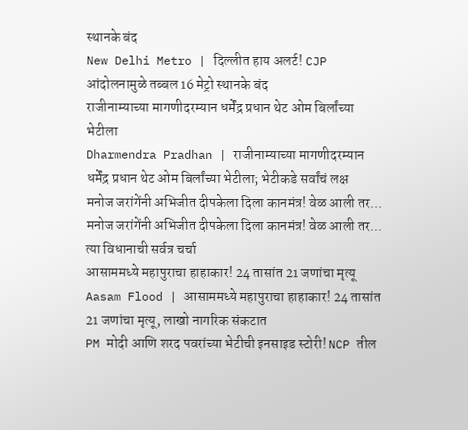स्थानके बंद
New Delhi Metro | दिल्लीत हाय अलर्ट! CJP आंदोलनामुळे तब्बल 16 मेट्रो स्थानके बंद
राजीनाम्याच्या मागणीदरम्यान धर्मेंद्र प्रधान थेट ओम बिर्लांच्या भेटीला
Dharmendra Pradhan | राजीनाम्याच्या मागणीदरम्यान धर्मेंद्र प्रधान थेट ओम बिर्लांच्या भेटीला; भेटीकडे सर्वांचं लक्ष
मनोज जरांगेंनी अभिजीत दीपकेला दिला कानमंत्र! वेळ आली तर...
मनोज जरांगेंनी अभिजीत दीपकेला दिला कानमंत्र! वेळ आली तर... त्या विधानाची सर्वत्र चर्चा
आसाममध्ये महापुराचा हाहाकार! 24 तासांत 21 जणांचा मृत्यू
Aasam Flood | आसाममध्ये महापुराचा हाहाकार! 24 तासांत 21 जणांचा मृत्यू, लाखो नागरिक संकटात
PM मोदी आणि शरद पवरांच्या भेटीची इनसाइड स्टोरी! NCP तील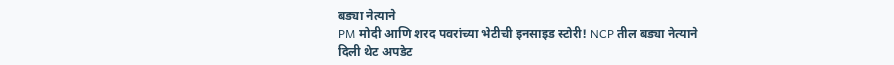बड्या नेत्याने
PM मोदी आणि शरद पवरांच्या भेटीची इनसाइड स्टोरी! NCP तील बड्या नेत्याने दिली थेट अपडेट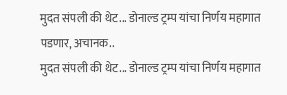मुदत संपली की थेट... डोनाल्ड ट्रम्प यांचा निर्णय महागात पडणार, अचानक..
मुदत संपली की थेट... डोनाल्ड ट्रम्प यांचा निर्णय महागात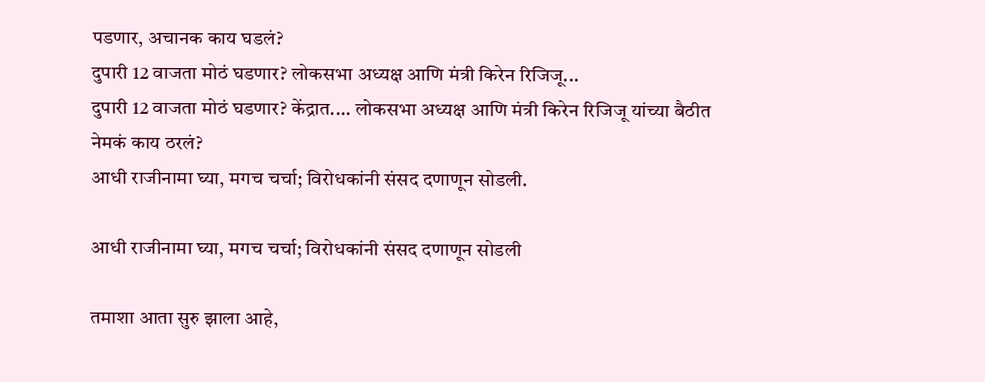पडणार, अचानक काय घडलं?
दुपारी 12 वाजता मोठं घडणार? लोकसभा अध्यक्ष आणि मंत्री किरेन रिजिजू...
दुपारी 12 वाजता मोठं घडणार? केंद्रात.... लोकसभा अध्यक्ष आणि मंत्री किरेन रिजिजू यांच्या बैठीत नेमकं काय ठरलं?
आधी राजीनामा घ्या, मगच चर्चा; विरोधकांनी संसद दणाणून सोडली.

आधी राजीनामा घ्या, मगच चर्चा; विरोधकांनी संसद दणाणून सोडली

तमाशा आता सुरु झाला आहे,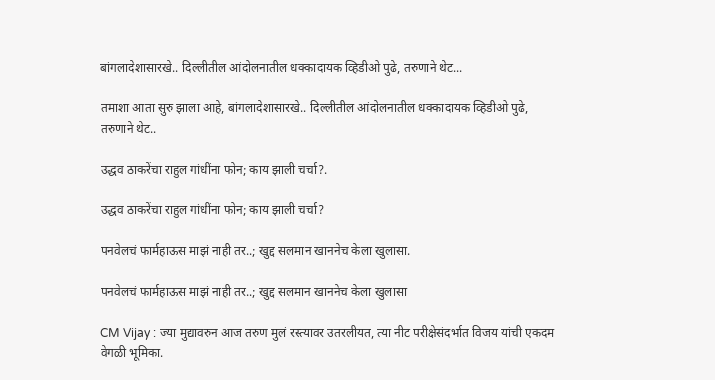बांगलादेशासारखे.. दिल्लीतील आंदोलनातील धक्कादायक व्हिडीओ पुढे, तरुणाने थेट...

तमाशा आता सुरु झाला आहे, बांगलादेशासारखे.. दिल्लीतील आंदोलनातील धक्कादायक व्हिडीओ पुढे, तरुणाने थेट..

उद्धव ठाकरेंचा राहुल गांधींना फोन; काय झाली चर्चा?.

उद्धव ठाकरेंचा राहुल गांधींना फोन; काय झाली चर्चा?

पनवेलचं फार्महाऊस माझं नाही तर..; खुद्द सलमान खाननेच केला खुलासा.

पनवेलचं फार्महाऊस माझं नाही तर..; खुद्द सलमान खाननेच केला खुलासा

CM Vijay : ज्या मुद्यावरुन आज तरुण मुलं रस्त्यावर उतरलीयत, त्या नीट परीक्षेसंदर्भात विजय यांची एकदम वेगळी भूमिका.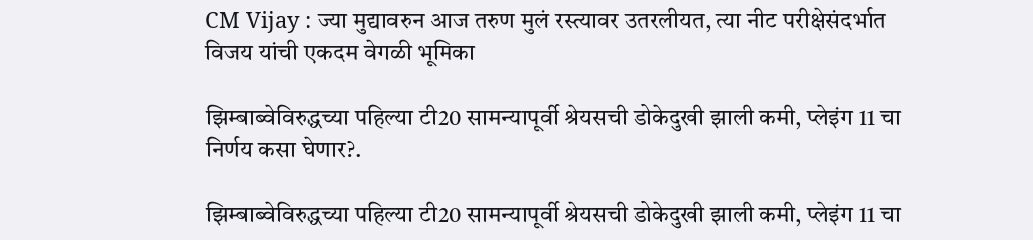CM Vijay : ज्या मुद्यावरुन आज तरुण मुलं रस्त्यावर उतरलीयत, त्या नीट परीक्षेसंदर्भात विजय यांची एकदम वेगळी भूमिका

झिम्बाब्वेविरुद्धच्या पहिल्या टी20 सामन्यापूर्वी श्रेयसची डोकेदुखी झाली कमी, प्लेइंग 11 चा निर्णय कसा घेणार?.

झिम्बाब्वेविरुद्धच्या पहिल्या टी20 सामन्यापूर्वी श्रेयसची डोकेदुखी झाली कमी, प्लेइंग 11 चा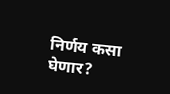निर्णय कसा घेणार?